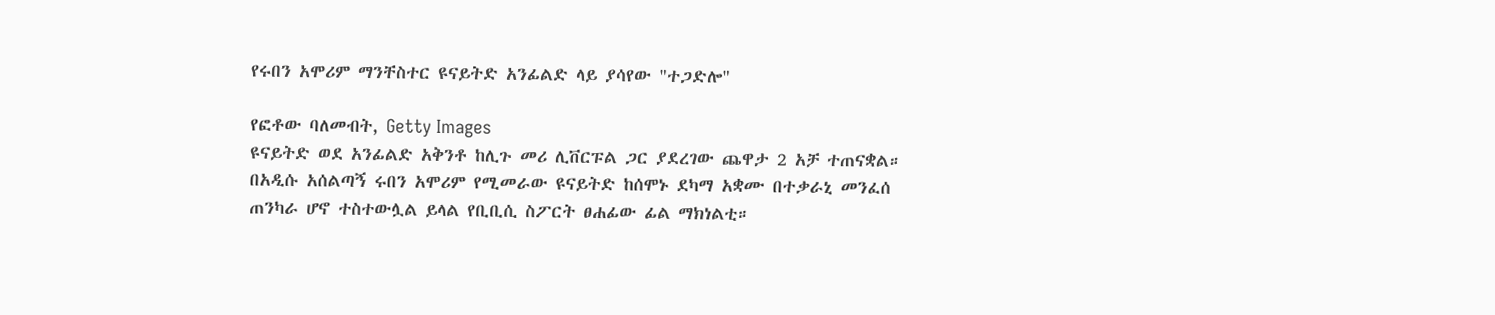የሩበን አሞሪም ማንቸስተር ዩናይትድ አንፊልድ ላይ ያሳየው "ተጋድሎ"

የፎቶው ባለመብት, Getty Images
ዩናይትድ ወደ አንፊልድ አቅንቶ ከሊጉ መሪ ሊቨርፑል ጋር ያደረገው ጨዋታ 2 አቻ ተጠናቋል።
በአዲሱ አሰልጣኝ ሩበን አሞሪም የሚመራው ዩናይትድ ከሰሞኑ ደካማ አቋሙ በተቃራኒ መንፈሰ ጠንካራ ሆኖ ተስተውሏል ይላል የቢቢሲ ስፖርት ፀሐፊው ፊል ማክነልቲ።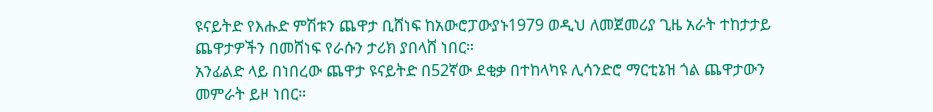ዩናይትድ የእሑድ ምሽቱን ጨዋታ ቢሸነፍ ከአውሮፓውያኑ1979 ወዲህ ለመጀመሪያ ጊዜ አራት ተከታታይ ጨዋታዎችን በመሸነፍ የራሱን ታሪክ ያበላሸ ነበር።
አንፊልድ ላይ በነበረው ጨዋታ ዩናይትድ በ52ኛው ደቂቃ በተከላካዩ ሊሳንድሮ ማርቲኔዝ ጎል ጨዋታውን መምራት ይዞ ነበር።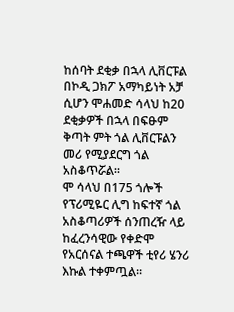ከሰባት ደቂቃ በኋላ ሊቨርፑል በኮዲ ጋክፖ አማካይነት አቻ ሲሆን ሞሐመድ ሳላህ ከ20 ደቂቃዎች በኋላ በፍፁም ቅጣት ምት ጎል ሊቨርፑልን መሪ የሚያደርግ ጎል አስቆጥሯል።
ሞ ሳላህ በ175 ጎሎች የፕሪሚዬር ሊግ ከፍተኛ ጎል አስቆጣሪዎች ሰንጠረዥ ላይ ከፈረንሳዊው የቀድሞ የአርሰናል ተጫዋች ቲየሪ ሄንሪ እኩል ተቀምጧል።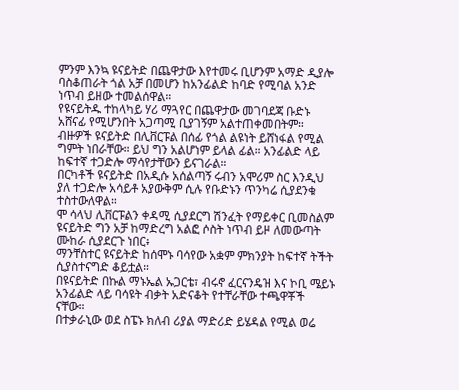ምንም እንኳ ዩናይትድ በጨዋታው እየተመሩ ቢሆንም አማድ ዲያሎ ባስቆጠራት ጎል አቻ በመሆን ከአንፊልድ ከባድ የሚባል አንድ ነጥብ ይዘው ተመልሰዋል።
የዩናይትዱ ተከላካይ ሃሪ ማጓየር በጨዋታው መገባደጃ ቡድኑ አሸናፊ የሚሆንበት አጋጣሚ ቢያገኝም አልተጠቀመበትም።
ብዙዎች ዩናይትድ በሊቨርፑል በሰፊ የጎል ልዩነት ይሸነፋል የሚል ግምት ነበራቸው። ይህ ግን አልሆነም ይላል ፊል። አንፊልድ ላይ ከፍተኛ ተጋድሎ ማሳየታቸውን ይናገራል።
በርካቶች ዩናይትድ በአዲሱ አሰልጣኝ ሩብን አሞሪም ስር እንዲህ ያለ ተጋድሎ አሳይቶ አያውቅም ሲሉ የቡድኑን ጥንካሬ ሲያደንቁ ተስተውለዋል።
ሞ ሳላህ ሊቨርፑልን ቀዳሚ ሲያደርግ ሽንፈት የማይቀር ቢመስልም ዩናይትድ ግን አቻ ከማድረግ አልፎ ሶስት ነጥብ ይዞ ለመውጣት ሙከራ ሲያደርጉ ነበር፥
ማንቸስተር ዩናይትድ ከሰሞኑ ባሳየው አቋም ምክንያት ከፍተኛ ትችት ሲያስተናግድ ቆይቷል።
በዩናይትድ በኩል ማኑኤል ኡጋርቴ፣ ብሩኖ ፈርናንዴዝ እና ኮቢ ሜይኑ አንፊልድ ላይ ባሳዩት ብቃት አድናቆት የተቸራቸው ተጫዋቾች ናቸው።
በተቃራኒው ወደ ስፔኑ ክለብ ሪያል ማድሪድ ይሄዳል የሚል ወሬ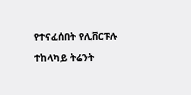የተናፈሰበት የሊቨርፑሉ ተከላካይ ትሬንት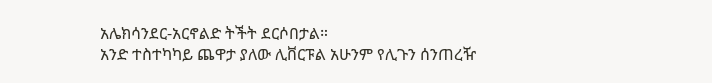አሌክሳንደር-አርኖልድ ትችት ደርሶበታል።
አንድ ተስተካካይ ጨዋታ ያለው ሊቨርፑል አሁንም የሊጉን ሰንጠረዥ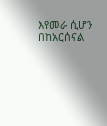እየመራ ሲሆን በከአርሰናል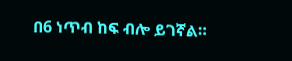በ6 ነጥብ ከፍ ብሎ ይገኛል።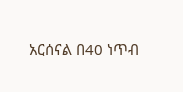አርሰናል በ40 ነጥብ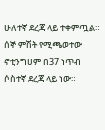ሁለተኛ ደረጃ ላይ ተቀምጧል። ሰኞ ምሽት የሚጫወተው ኖቲንግሀም በ37 ነጥብ ሶስተኛ ደረጃ ላይ ነው።